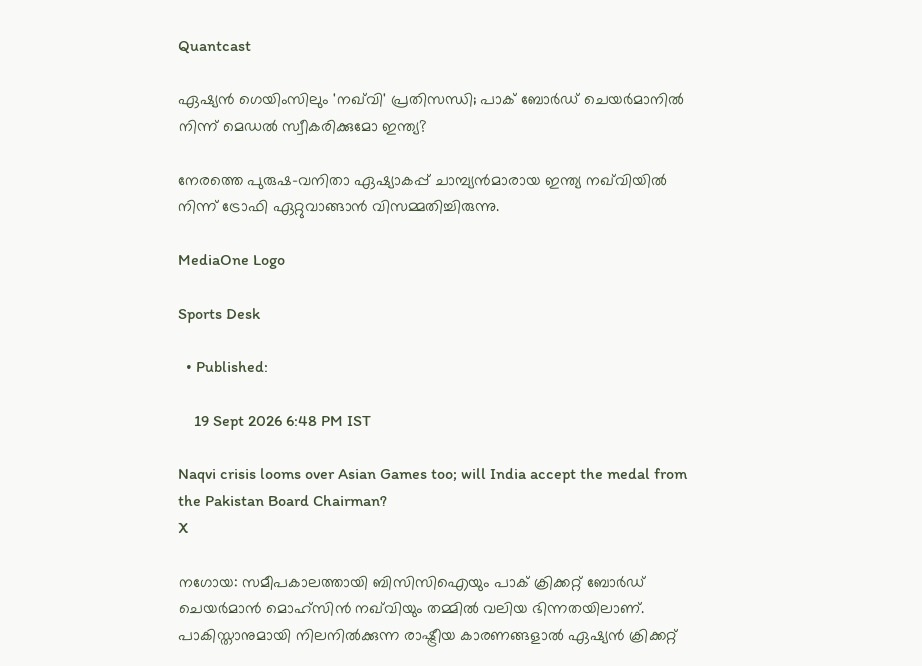Quantcast

ഏഷ്യൻ ഗെയിംസിലും 'നഖ്‌വി' പ്രതിസന്ധി; പാക് ബോർഡ് ചെയർമാനിൽ നിന്ന് മെഡൽ സ്വീകരിക്കുമോ ഇന്ത്യ?

നേരത്തെ പുരുഷ-വനിതാ ഏഷ്യാകപ്പ് ചാമ്പ്യൻമാരായ ഇന്ത്യ നഖ്‌വിയിൽ നിന്ന് ട്രോഫി ഏറ്റുവാങ്ങാൻ വിസമ്മതിച്ചിരുന്നു.

MediaOne Logo

Sports Desk

  • Published:

    19 Sept 2026 6:48 PM IST

Naqvi crisis looms over Asian Games too; will India accept the medal from the Pakistan Board Chairman?
X

നഗോയ: സമീപകാലത്തായി ബിസിസിഐയും പാക് ക്രിക്കറ്റ് ബോർഡ് ചെയർമാൻ മൊഹ്‌സിൻ നഖ്‌വിയും തമ്മിൽ വലിയ ഭിന്നതയിലാണ്. പാകിസ്താനുമായി നിലനിൽക്കുന്ന രാഷ്ട്രീയ കാരണങ്ങളാൽ ഏഷ്യൻ ക്രിക്കറ്റ്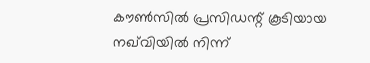കൗൺസിൽ പ്രസിഡന്റ് കൂടിയായ നഖ്‌വിയിൽ നിന്ന്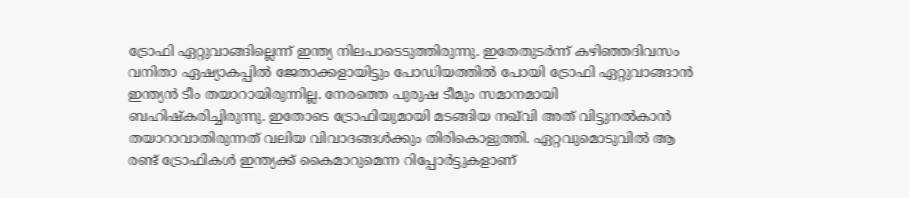ട്രോഫി ഏറ്റുവാങ്ങില്ലെന്ന് ഇന്ത്യ നിലപാടെടുത്തിരുന്നു. ഇതേതുടർന്ന് കഴിഞ്ഞദിവസം വനിതാ ഏഷ്യാകപ്പിൽ ജേതാക്കളായിട്ടും പോഡിയത്തിൽ പോയി ട്രോഫി ഏറ്റുവാങ്ങാൻ ഇന്ത്യൻ ടീം തയാറായിരുന്നില്ല. നേരത്തെ പുരുഷ ടീമും സമാനമായി ബഹിഷ്‌കരിച്ചിരുന്നു. ഇതോടെ ട്രോഫിയുമായി മടങ്ങിയ നഖ്‌വി അത് വിട്ടുനൽകാൻ തയാറാവാതിരുന്നത് വലിയ വിവാദങ്ങൾക്കും തിരികൊളുത്തി. ഏറ്റവുമൊടുവിൽ ആ രണ്ട് ട്രോഫികൾ ഇന്ത്യക്ക് കൈമാറുമെന്ന റിപ്പോർട്ടുകളാണ്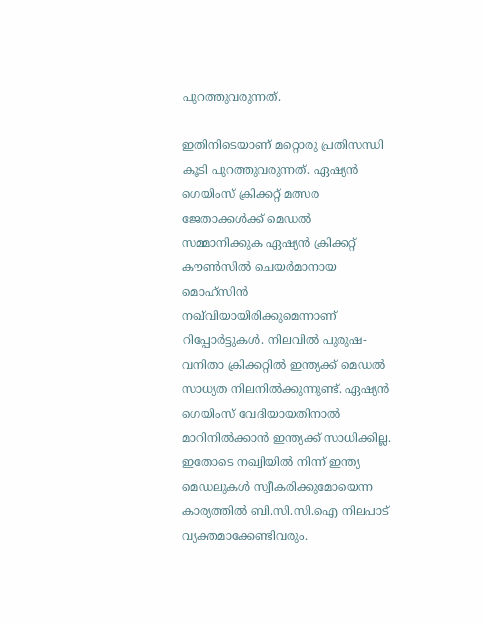പുറത്തുവരുന്നത്.

ഇതിനിടെയാണ് മറ്റൊരു പ്രതിസന്ധി കൂടി പുറത്തുവരുന്നത്. ഏഷ്യൻ ഗെയിംസ് ക്രിക്കറ്റ് മത്സര ജേതാക്കൾക്ക് മെഡൽ സമ്മാനിക്കുക ഏഷ്യൻ ക്രിക്കറ്റ് കൗൺസിൽ ചെയർമാനായ മൊഹ്‌സിൻ നഖ്‌വിയായിരിക്കുമെന്നാണ് റിപ്പോർട്ടുകൾ. നിലവിൽ പുരുഷ-വനിതാ ക്രിക്കറ്റിൽ ഇന്ത്യക്ക് മെഡൽ സാധ്യത നിലനിൽക്കുന്നുണ്ട്. ഏഷ്യൻ ഗെയിംസ് വേദിയായതിനാൽ മാറിനിൽക്കാൻ ഇന്ത്യക്ക് സാധിക്കില്ല. ഇതോടെ നഖ്വിയിൽ നിന്ന് ഇന്ത്യ മെഡലുകൾ സ്വീകരിക്കുമോയെന്ന കാര്യത്തിൽ ബി.സി.സി.ഐ നിലപാട് വ്യക്തമാക്കേണ്ടിവരും.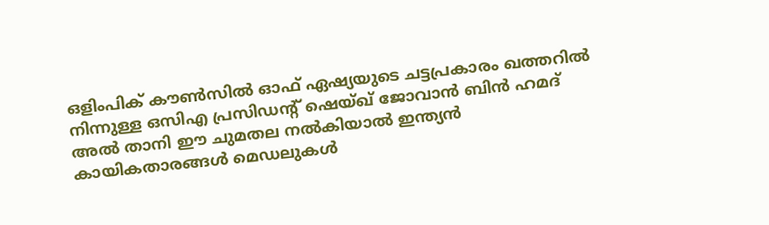ഒളിംപിക് കൗൺസിൽ ഓഫ് ഏഷ്യയുടെ ചട്ടപ്രകാരം ഖത്തറിൽ നിന്നുള്ള ഒസിഎ പ്രസിഡന്റ് ഷെയ്ഖ് ജോവാൻ ബിൻ ഹമദ് അൽ താനി ഈ ചുമതല നൽകിയാൽ ഇന്ത്യൻ കായികതാരങ്ങൾ മെഡലുകൾ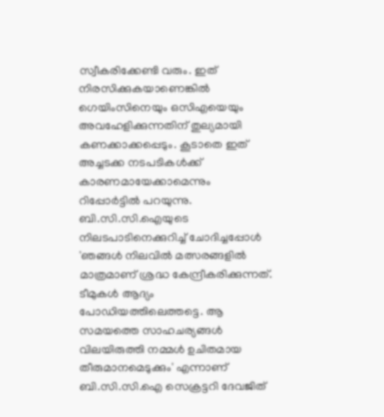സ്വീകരിക്കേണ്ടി വരും. ഇത് നിരസിക്കുകയാണെങ്കിൽ ഗെയിംസിനെയും ഒസിഎയെയും അവഹേളിക്കുന്നതിന് തുല്യമായി കണക്കാക്കപ്പെടും. കൂടാതെ ഇത് അച്ചടക്ക നടപടികൾക്ക് കാരണമായേക്കാമെന്നും റിപ്പോർട്ടിൽ പറയുന്നു. ബി.സി.സി.ഐയുടെ നിലടപാടിനെക്കുറിച്ച് ചോദിച്ചപ്പോൾ 'ഞങ്ങൾ നിലവിൽ മത്സരങ്ങളിൽ മാത്രമാണ് ശ്രദ്ധ കേന്ദ്രീകരിക്കുന്നത്. ടീമുകൾ ആദ്യം പോഡിയത്തിലെത്തട്ടെ. ആ സമയത്തെ സാഹചര്യങ്ങൾ വിലയിരുത്തി നമ്മൾ ഉചിതമായ തീരുമാനമെടുക്കും' എന്നാണ് ബി.സി.സി.ഐ സെക്രട്ടറി ദേവജിത്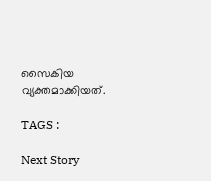സൈകിയ വ്യക്തമാക്കിയത്.

TAGS :

Next Story